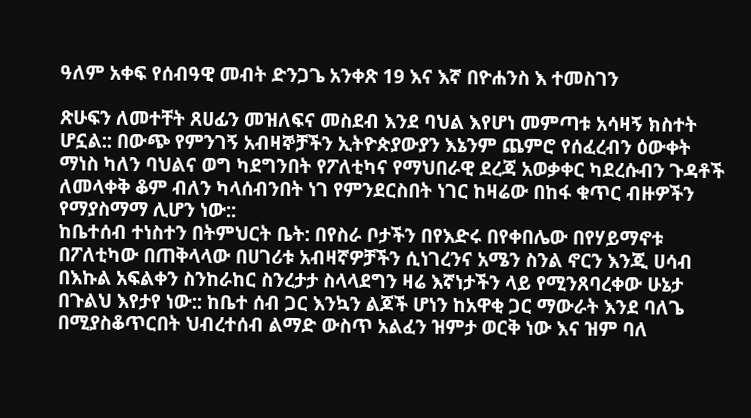ዓለም አቀፍ የሰብዓዊ መብት ድንጋጌ አንቀጽ 19 እና እኛ በዮሐንስ እ ተመስገን

ጽሁፍን ለመተቸት ጸሀፊን መዝለፍና መስደብ እንደ ባህል እየሆነ መምጣቱ አሳዛኝ ክስተት ሆኗል:: በውጭ የምንገኝ አብዛኞቻችን ኢትዮጵያውያን እኔንም ጨምሮ የሰፈረብን ዕውቀት ማነስ ካለን ባህልና ወግ ካደግንበት የፖለቲካና የማህበራዊ ደረጃ አወቃቀር ካደረሱብን ጉዳቶች ለመላቀቅ ቆም ብለን ካላሰብንበት ነገ የምንደርስበት ነገር ከዛሬው በከፋ ቁጥር ብዙዎችን የማያስማማ ሊሆን ነው::
ከቤተሰብ ተነስተን በትምህርት ቤት: በየስራ ቦታችን በየእድሩ በየቀበሌው በየሃይማኖቱ በፖለቲካው በጠቅላላው በሀገሪቱ አብዛኛዎቻችን ሲነገረንና አሜን ስንል ኖርን እንጂ ሀሳብ በእኩል አፍልቀን ስንከራከር ስንረታታ ስላላደግን ዛሬ እኛነታችን ላይ የሚንጸባረቀው ሁኔታ በጉልህ እየታየ ነው:: ከቤተ ሰብ ጋር እንኳን ልጆች ሆነን ከአዋቂ ጋር ማውራት እንደ ባለጌ በሚያስቆጥርበት ህብረተሰብ ልማድ ውስጥ አልፈን ዝምታ ወርቅ ነው እና ዝም ባለ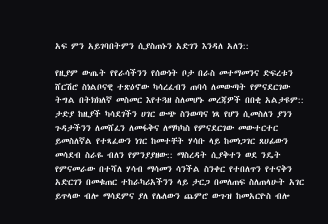አፍ ምን አይገባበትምን ሲያስጠኑን አድገን እንዳለ አለን::

የዚያም ውጤት የየራሳችንን የሰውነት ቦታ በራስ መተማመንና ድፍረቱን ሸርሽሮ ስነልቦናዊ ተጽዕኖው ካሳረፈብን ጠባሳ ለመውጣት የምናደርገው ትግል በትክክለኛ መስመር እየተጓዘ ስለመሆኑ መረጃዎች በበቂ አልታዩም:: ታድያ ከዚያች ካሳደገችን ሀገር ውጭ ስንወጣና ነጻ የሆን ሲመስለን ያንን ጉዳታችንን ለመሸፈን ለመፋቅና ለማካካስ የምናደርገው መውተርተር ይመስለኛል የተጻፈውን ነገር ከመተቸት ሃሳቡ ላይ ከመነጋገር ጸሀፊውን መሳደብ ስራዬ ብለን የምንያያዘው:: ማስረዳት ሲያቅተን ወደ ንዴት የምናመራው በተሻለ ሃሳብ ማሳመን ሳንችል ስንቀር የተበለጥን የተናቅን አድርገን በመቁጠር ተከራካሪአችንን ላይ ታርጋ በመለጠፍ ስለጠላሁት አገር ይጥላው ብሎ ማሳደምና ያለ የሌለውን ጨምሮ ውጉዝ ከመአርዮስ ብሎ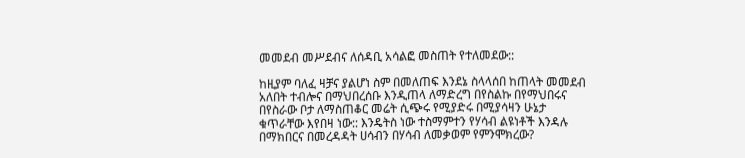መመደብ መሥደብና ለሰዳቢ አሳልፎ መስጠት የተለመደው::

ከዚያም ባለፈ ዛቻና ያልሆነ ስም በመለጠፍ እንደኔ ስላላሰበ ከጠላት መመደብ አለበት ተብሎና በማህበረሰቡ እንዲጠላ ለማድረግ በየስልኩ በየማህበሩና በየስራው ቦታ ለማስጠቆር መሬት ሲጭሩ የሚያድሩ በሚያሳዛን ሁኔታ ቁጥራቸው እየበዛ ነው:: እንዴትስ ነው ተስማምተን የሃሳብ ልዩነቶች እንዳሉ በማክበርና በመረዳዳት ሀሳብን በሃሳብ ለመቃወም የምንሞክረው?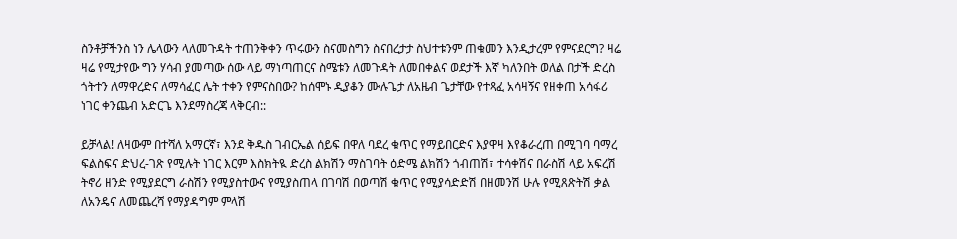ስንቶቻችንስ ነን ሌላውን ላለመጉዳት ተጠንቅቀን ጥሩውን ስናመስግን ስናበረታታ ስህተቱንም ጠቁመን እንዲታረም የምናደርግ? ዛሬ ዛሬ የሚታየው ግን ሃሳብ ያመጣው ሰው ላይ ማነጣጠርና ስሜቱን ለመጉዳት ለመበቀልና ወደታች እኛ ካለንበት ወለል በታች ድረስ ጎትተን ለማዋረድና ለማሳፈር ሌት ተቀን የምናስበው? ከሰሞኑ ዲያቆን ሙሉጌታ ለአዜብ ጌታቸው የተጻፈ አሳዛኝና የዘቀጠ አሳፋሪ ነገር ቀንጨብ አድርጌ እንደማስረጃ ላቅርብ::

ይቻላል! ለዛውም በተሻለ አማርኛ፣ እንደ ቅዱስ ገብርኤል ሰይፍ በዋለ ባደረ ቁጥር የማይበርድና እያዋዛ እየቆራረጠ በሚገባ ባማረ ፍልስፍና ድህረ-ገጽ የሚሉት ነገር እርም እስክትዪ ድረስ ልክሽን ማስገባት ዕድሜ ልክሽን ጎብጠሽ፣ ተሳቀሽና በራስሽ ላይ አፍረሽ ትኖሪ ዘንድ የሚያደርግ ራስሽን የሚያስተውና የሚያስጠላ በገባሽ በወጣሽ ቁጥር የሚያሳድድሽ በዘመንሽ ሁሉ የሚጸጽትሽ ቃል ለአንዴና ለመጨረሻ የማያዳግም ምላሽ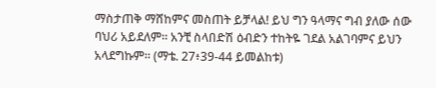ማስታጠቅ ማሸከምና መስጠት ይቻላል! ይህ ግን ዓላማና ግብ ያለው ሰው ባህሪ አይደለም። አንቺ ስላበድሽ ዕብድን ተከትዬ ገደል አልገባምና ይህን አላደግኩም። (ማቴ. 27፥39-44 ይመልከቱ)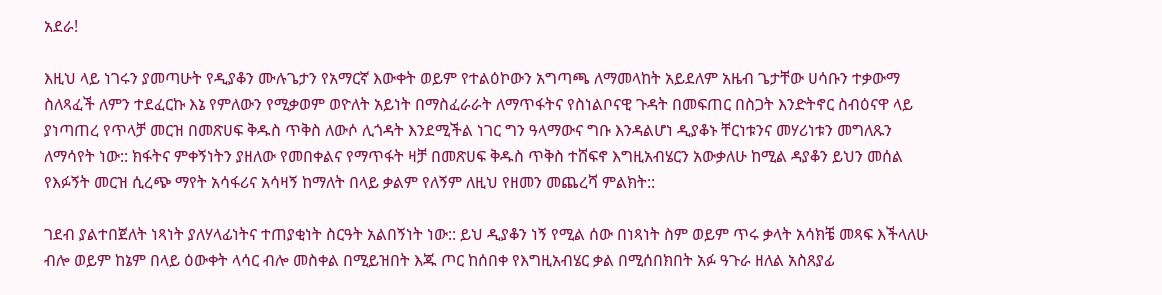አደራ!

እዚህ ላይ ነገሩን ያመጣሁት የዲያቆን ሙሉጌታን የአማርኛ እውቀት ወይም የተልዕኮውን አግጣጫ ለማመላከት አይደለም አዜብ ጌታቸው ሀሳቡን ተቃውማ ስለጻፈች ለምን ተደፈርኩ እኔ የምለውን የሚቃወም ወዮለት አይነት በማስፈራራት ለማጥፋትና የስነልቦናዊ ጉዳት በመፍጠር በስጋት እንድትኖር ስብዕናዋ ላይ ያነጣጠረ የጥላቻ መርዝ በመጽሀፍ ቅዱስ ጥቅስ ለውሶ ሊጎዳት እንደሚችል ነገር ግን ዓላማውና ግቡ እንዳልሆነ ዲያቆኑ ቸርነቱንና መሃሪነቱን መግለጹን ለማሳየት ነው:: ክፋትና ምቀኝነትን ያዘለው የመበቀልና የማጥፋት ዛቻ በመጽሀፍ ቅዱስ ጥቅስ ተሸፍኖ እግዚአብሄርን አውቃለሁ ከሚል ዳያቆን ይህን መሰል የእፉኝት መርዝ ሲረጭ ማየት አሳፋሪና አሳዛኝ ከማለት በላይ ቃልም የለኝም ለዚህ የዘመን መጨረሻ ምልክት::

ገደብ ያልተበጀለት ነጻነት ያለሃላፊነትና ተጠያቂነት ስርዓት አልበኝነት ነው:: ይህ ዲያቆን ነኝ የሚል ሰው በነጻነት ስም ወይም ጥሩ ቃላት አሳክቼ መጻፍ እችላለሁ ብሎ ወይም ከኔም በላይ ዕውቀት ላሳር ብሎ መስቀል በሚይዝበት እጁ ጦር ከሰበቀ የእግዚአብሄር ቃል በሚሰበክበት አፉ ዓጉራ ዘለል አስጸያፊ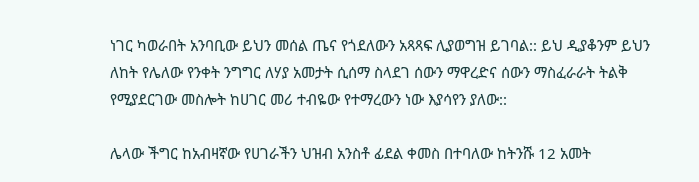ነገር ካወራበት አንባቢው ይህን መሰል ጤና የጎደለውን አጻጻፍ ሊያወግዝ ይገባል:: ይህ ዲያቆንም ይህን ለከት የሌለው የንቀት ንግግር ለሃያ አመታት ሲሰማ ስላደገ ሰውን ማዋረድና ሰውን ማስፈራራት ትልቅ የሚያደርገው መስሎት ከሀገር መሪ ተብዬው የተማረውን ነው እያሳየን ያለው::

ሌላው ችግር ከአብዛኛው የሀገራችን ህዝብ አንስቶ ፊደል ቀመስ በተባለው ከትንሹ 12 አመት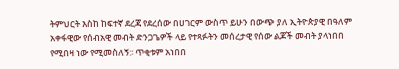ትምህርት እስከ ከፍተኛ ደረጃ የደረሰው በሀገርም ውስጥ ይሁን በውጭ ያለ ኢትዮጵያዊ በዓለም አቀፋዊው የሰብአዊ መብት ድንጋጌዎች ላይ የተጻፉትን መሰረታዊ የሰው ልጆች መብት ያላነበበ የሚበዛ ነው የሚመስለኝ:፡ ጥቂቱም አነበበ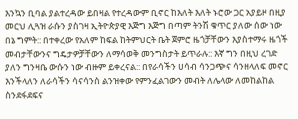እንኳን ቢባል ያልተረዳው ይበዛል የተረዳውም ቢኖር ከእለት እለት ኑሮው ጋር አያይዞ በዚያ መርህ ሊጓዝ ራሱን ያስገዛ ኢትዮጵያዊ እጅግ እጅግ በጣም ትንሽ ቁጥር ያለው ሰው ነው በኔ ግምት:: በተቀረው የአለም ከፍል ከትምህርት ቤት ጀምሮ ዜጎቻቸውን እያስተማሩ ዜጎች መብታቸውንና ግዴታዎቻቸውን ለማሳወቅ መንግስታት ይጥራሉ:: እኛ ግን በዚህ ረገድ ያለን ግንዛቤ ውሱን ነው ብዙም ይቀረናል:: በየራሳችን ሀሳብ ሳንጋጭና ሳንዘላለፍ መኖር እንችላለን ለራሳችን ሳናሳንስ ልንዝቀው የምንፈልገውን መብት ለሌላው ለመከልከል ስንደፋደፍና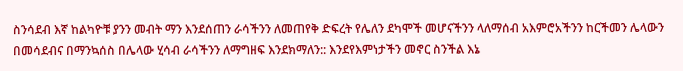ስንሳደብ እኛ ከልካዮቹ ያንን መብት ማን እንደሰጠን ራሳችንን ለመጠየቅ ድፍረት የሌለን ደካሞች መሆናችንን ላለማሰብ አእምሮአችንን ከርችመን ሌላውን በመሳደብና በማንኳሰስ በሌላው ሂሳብ ራሳችንን ለማግዘፍ እንደክማለን:: እንደየእምነታችን መኖር ስንችል እኔ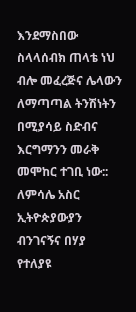እንደማስበው ስላላሰብክ ጠላቴ ነህ ብሎ መፈረጅና ሌላውን ለማጣጣል ትንሽነትን በሚያሳይ ስድብና እርግማንን መራቅ መሞከር ተገቢ ነው:: ለምሳሌ አስር ኢትዮጵያውያን ብንገናኝና በሃያ የተለያዩ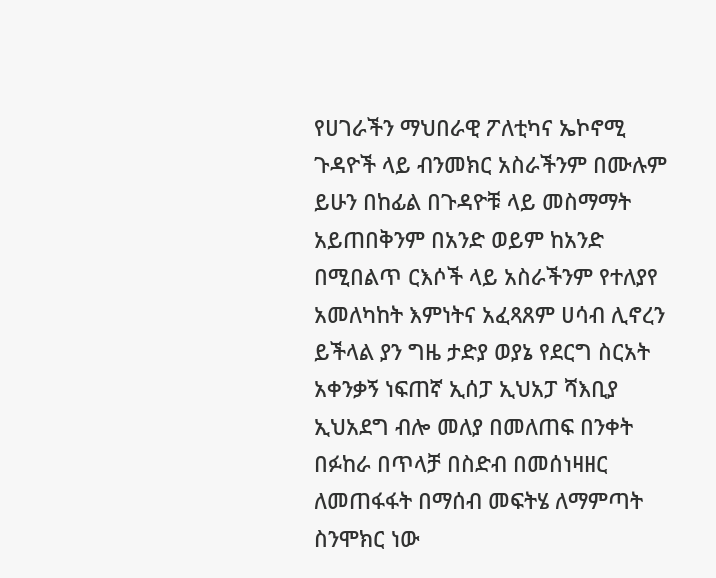የሀገራችን ማህበራዊ ፖለቲካና ኤኮኖሚ ጉዳዮች ላይ ብንመክር አስራችንም በሙሉም ይሁን በከፊል በጉዳዮቹ ላይ መስማማት አይጠበቅንም በአንድ ወይም ከአንድ በሚበልጥ ርእሶች ላይ አስራችንም የተለያየ አመለካከት እምነትና አፈጻጸም ሀሳብ ሊኖረን ይችላል ያን ግዜ ታድያ ወያኔ የደርግ ስርአት አቀንቃኝ ነፍጠኛ ኢሰፓ ኢህአፓ ሻእቢያ ኢህአደግ ብሎ መለያ በመለጠፍ በንቀት በፉከራ በጥላቻ በስድብ በመሰነዛዘር ለመጠፋፋት በማሰብ መፍትሄ ለማምጣት ስንሞክር ነው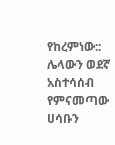የከረምነው:: ሌላውን ወደኛ አስተሳሰብ የምናመጣው ሀሳቡን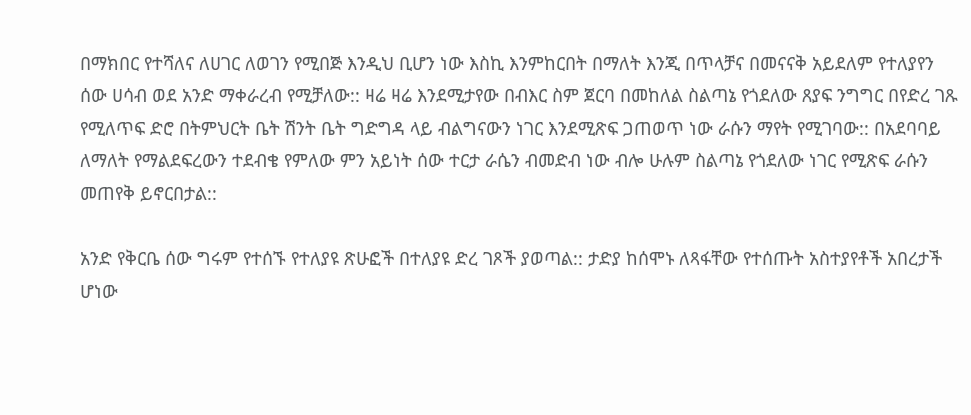በማክበር የተሻለና ለሀገር ለወገን የሚበጅ እንዲህ ቢሆን ነው እስኪ እንምከርበት በማለት እንጂ በጥላቻና በመናናቅ አይደለም የተለያየን ሰው ሀሳብ ወደ አንድ ማቀራረብ የሚቻለው:: ዛሬ ዛሬ እንደሚታየው በብእር ስም ጀርባ በመከለል ስልጣኔ የጎደለው ጸያፍ ንግግር በየድረ ገጹ የሚለጥፍ ድሮ በትምህርት ቤት ሽንት ቤት ግድግዳ ላይ ብልግናውን ነገር እንደሚጽፍ ጋጠወጥ ነው ራሱን ማየት የሚገባው:: በአደባባይ ለማለት የማልደፍረውን ተደብቄ የምለው ምን አይነት ሰው ተርታ ራሴን ብመድብ ነው ብሎ ሁሉም ስልጣኔ የጎደለው ነገር የሚጽፍ ራሱን መጠየቅ ይኖርበታል::

አንድ የቅርቤ ሰው ግሩም የተሰኙ የተለያዩ ጽሁፎች በተለያዩ ድረ ገጾች ያወጣል:: ታድያ ከሰሞኑ ለጻፋቸው የተሰጡት አስተያየቶች አበረታች ሆነው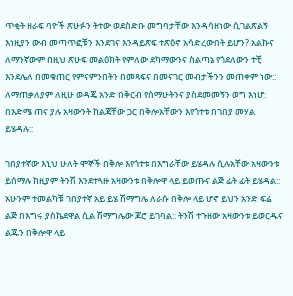ጥቂት ዘራፍ ባዮች ጽሁፉን ትተው ወደስድቡ መግባታቸው እንዳሳዘነው ሲገልጽልኝ እነዚያን ውብ መጣጥፎቹን እንደገና እንዳይጽፍ ተጽዕኖ አሳድረውበት ይሆን? አልኩና ለማንኛውም በዚህ ጽሁፍ መልዕክት የምለው ደካማውንና ስልጣኔ የጎደለውን ተቺ እንደሌለ በመቁጠር የምናምንበትን በመጻፍና በመናገር መብታችንን መጠቀም ነው:: ለማጠቃለያም ለዚሁ ወዳጄ አንድ በቅርብ የሰማሁትንና ያስደመመኝን ወግ እነሆ:
በእድሜ ጠና ያሉ አዛውንት ከልጃቸው ጋር በቅሎአቸውን እየጎተቱ በገበያ መሃል ይሄዳሉ::

ገበያተኛው እኒህ ሁለት ሞኞች በቅሎ እየጎተቱ በእግራቸው ይሄዳሉ ሲሉአቸው አዛውንቱ ይሰማሉ ከዚያም ትንሽ እንደተጓዙ አዛውንቱ በቅሎዋ ላይ ይወጡና ልጅ ፊት ፊት ይሄዳል:: አሁንም ተመልካቹ ገበያተኛ አይ ይሄ ሽማግሌ ለራሱ በቅሎ ላይ ሆኖ ይህን አንድ ፍሬ ልጅ በእግሩ ያስኬደዋል ሲል ሽማግሌው ጆሮ ይገባል:: ትንሽ ተጉዘው አዛውንቱ ይወርዱና ልጁን በቅሎዋ ላይ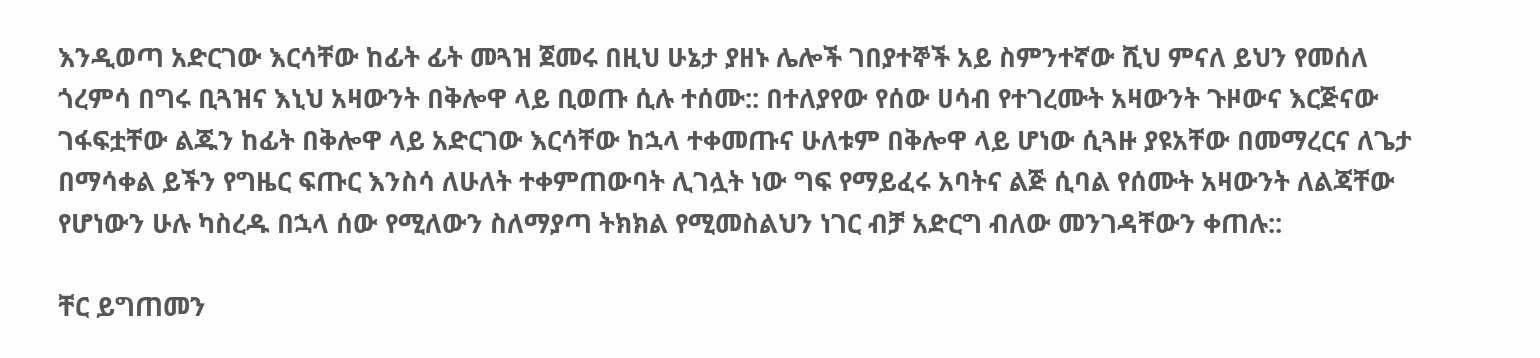እንዲወጣ አድርገው እርሳቸው ከፊት ፊት መጓዝ ጀመሩ በዚህ ሁኔታ ያዘኑ ሌሎች ገበያተኞች አይ ስምንተኛው ሺህ ምናለ ይህን የመሰለ ጎረምሳ በግሩ ቢጓዝና እኒህ አዛውንት በቅሎዋ ላይ ቢወጡ ሲሉ ተሰሙ:: በተለያየው የሰው ሀሳብ የተገረሙት አዛውንት ጉዞውና እርጅናው ገፋፍቷቸው ልጁን ከፊት በቅሎዋ ላይ አድርገው እርሳቸው ከኋላ ተቀመጡና ሁለቱም በቅሎዋ ላይ ሆነው ሲጓዙ ያዩአቸው በመማረርና ለጌታ በማሳቀል ይችን የግዜር ፍጡር እንስሳ ለሁለት ተቀምጠውባት ሊገሏት ነው ግፍ የማይፈሩ አባትና ልጅ ሲባል የሰሙት አዛውንት ለልጃቸው የሆነውን ሁሉ ካስረዱ በኋላ ሰው የሚለውን ስለማያጣ ትክክል የሚመስልህን ነገር ብቻ አድርግ ብለው መንገዳቸውን ቀጠሉ::

ቸር ይግጠመን